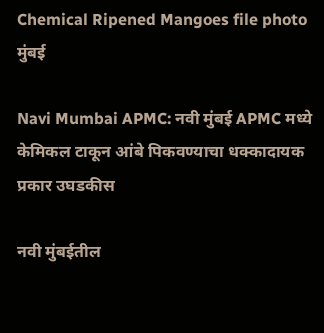Chemical Ripened Mangoes file photo
मुंबई

Navi Mumbai APMC: नवी मुंबई APMC मध्ये केमिकल टाकून आंबे पिकवण्याचा धक्कादायक प्रकार उघडकीस

नवी मुंबईतील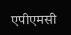एपीएमसी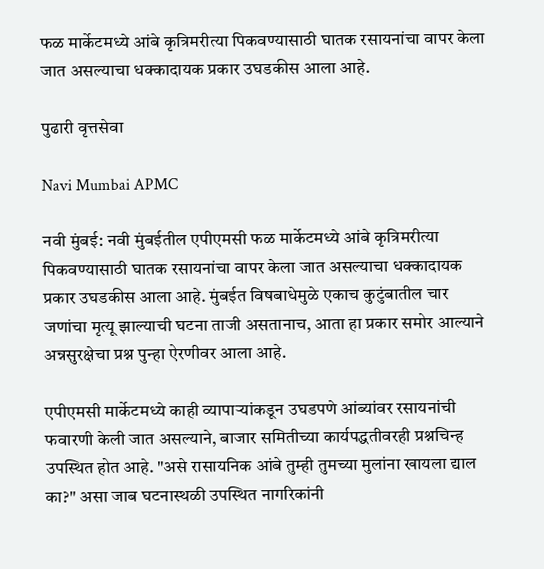फळ मार्केटमध्ये आंबे कृत्रिमरीत्या पिकवण्यासाठी घातक रसायनांचा वापर केला जात असल्याचा धक्कादायक प्रकार उघडकीस आला आहे.

पुढारी वृत्तसेवा

Navi Mumbai APMC

नवी मुंबई: नवी मुंबईतील एपीएमसी फळ मार्केटमध्ये आंबे कृत्रिमरीत्या पिकवण्यासाठी घातक रसायनांचा वापर केला जात असल्याचा धक्कादायक प्रकार उघडकीस आला आहे. मुंबईत विषबाधेमुळे एकाच कुटुंबातील चार जणांचा मृत्यू झाल्याची घटना ताजी असतानाच, आता हा प्रकार समोर आल्याने अन्नसुरक्षेचा प्रश्न पुन्हा ऐरणीवर आला आहे.

एपीएमसी मार्केटमध्ये काही व्यापाऱ्यांकडून उघडपणे आंब्यांवर रसायनांची फवारणी केली जात असल्याने, बाजार समितीच्या कार्यपद्धतीवरही प्रश्नचिन्ह उपस्थित होत आहे. "असे रासायनिक आंबे तुम्ही तुमच्या मुलांना खायला द्याल का?" असा जाब घटनास्थळी उपस्थित नागरिकांनी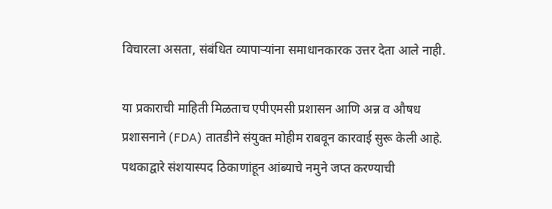विचारला असता, संबंधित व्यापाऱ्यांना समाधानकारक उत्तर देता आले नाही.

या प्रकाराची माहिती मिळताच एपीएमसी प्रशासन आणि अन्न व औषध प्रशासनाने (FDA) तातडीने संयुक्त मोहीम राबवून कारवाई सुरू केली आहे. पथकाद्वारे संशयास्पद ठिकाणांहून आंब्याचे नमुने जप्त करण्याची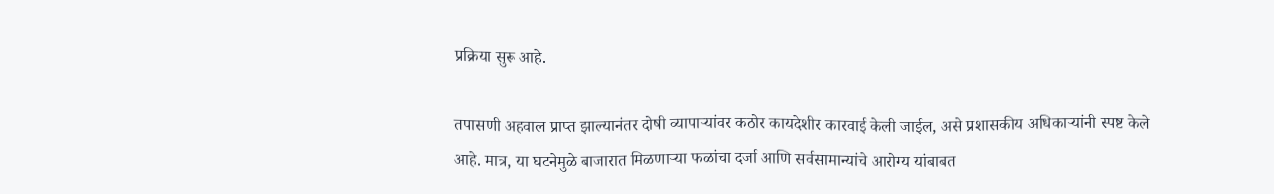प्रक्रिया सुरू आहे.

तपासणी अहवाल प्राप्त झाल्यानंतर दोषी व्यापाऱ्यांवर कठोर कायदेशीर कारवाई केली जाईल, असे प्रशासकीय अधिकाऱ्यांनी स्पष्ट केले आहे. मात्र, या घटनेमुळे बाजारात मिळणाऱ्या फळांचा दर्जा आणि सर्वसामान्यांचे आरोग्य यांबाबत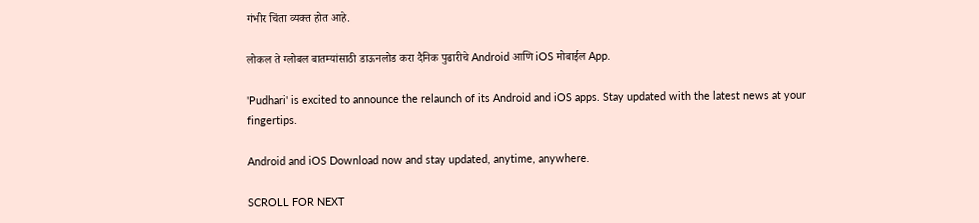गंभीर चिंता व्यक्त होत आहे.

लोकल ते ग्लोबल बातम्यांसाठी डाऊनलोड करा दैनिक पुढारीचे Android आणि iOS मोबाईल App.

'Pudhari' is excited to announce the relaunch of its Android and iOS apps. Stay updated with the latest news at your fingertips.

Android and iOS Download now and stay updated, anytime, anywhere.

SCROLL FOR NEXT